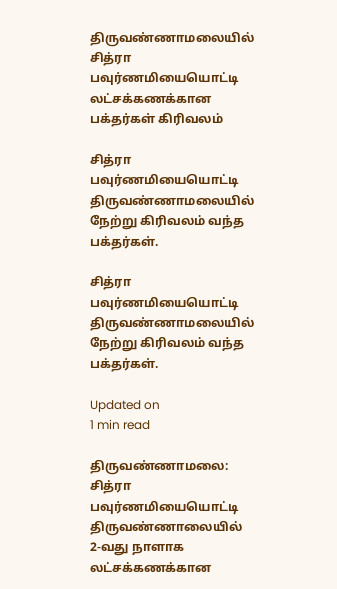திருவண்ணாமலையில் சித்ரா பவுர்ணமியையொட்டி லட்சக்கணக்கான பக்தர்கள் கிரிவலம்

சித்ரா பவுர்ணமியையொட்டி திருவண்ணாமலையில் நேற்று கிரிவலம் வந்த பக்தர்கள்.

சித்ரா பவுர்ணமியையொட்டி திருவண்ணாமலையில் நேற்று கிரிவலம் வந்த பக்தர்கள்.

Updated on
1 min read

திருவண்ணாமலை: சித்ரா பவுர்ணமியையொட்டி திருவண்ணாலையில் 2-வது நாளாக லட்சக்கணக்கான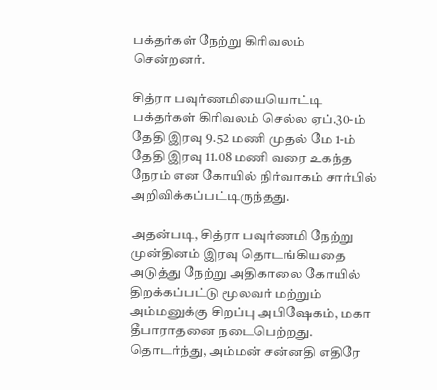பக்தர்கள் நேற்று கிரிவலம் சென்றனர்.

சித்ரா பவுர்ணமியையொட்டி பக்தர்கள் கிரிவலம் செல்ல ஏப்.30-ம் தேதி இரவு 9.52 மணி முதல் மே 1-ம் தேதி இரவு 11.08 மணி வரை உகந்த நேரம் என கோயில் நிர்வாகம் சார்பில் அறிவிக்கப்பட்டிருந்தது.

அதன்படி, சித்ரா பவுர்ணமி நேற்று முன்தினம் இரவு தொடங்கியதை அடுத்து நேற்று அதிகாலை கோயில் திறக்கப்பட்டு மூலவர் மற்றும் அம்மனுக்கு சிறப்பு அபிஷேகம், மகா தீபாராதனை நடைபெற்றது. தொடர்ந்து, அம்மன் சன்னதி எதிரே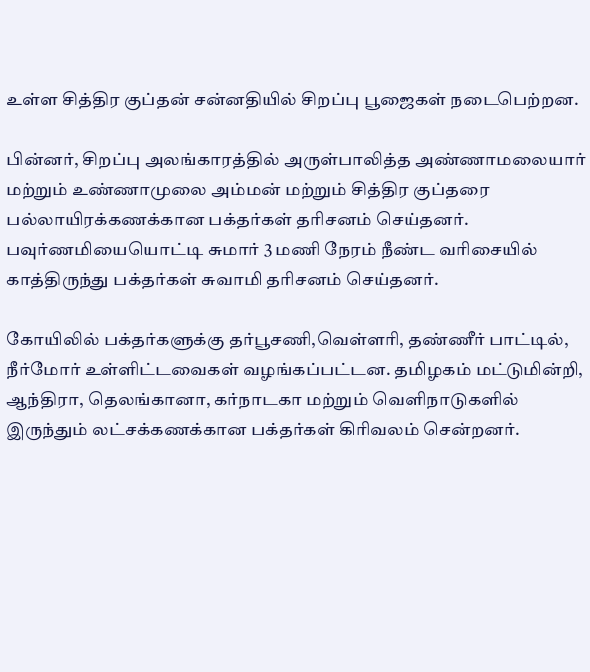உள்ள சித்திர குப்தன் சன்னதியில் சிறப்பு பூஜைகள் நடைபெற்றன.

பின்னர், சிறப்பு அலங்காரத்தில் அருள்பாலித்த அண்ணாமலையார் மற்றும் உண்ணாமுலை அம்மன் மற்றும் சித்திர குப்தரை பல்லாயிரக்கணக்கான பக்தர்கள் தரிசனம் செய்தனர். பவுர்ணமியையொட்டி சுமார் 3 மணி நேரம் நீண்ட வரிசையில் காத்திருந்து பக்தர்கள் சுவாமி தரிசனம் செய்தனர்.

கோயிலில் பக்தர்களுக்கு தர்பூசணி,வெள்ளரி, தண்ணீர் பாட்டில், நீர்மோர் உள்ளிட்டவைகள் வழங்கப்பட்டன. தமிழகம் மட்டுமின்றி, ஆந்திரா, தெலங்கானா, கர்நாடகா மற்றும் வெளிநாடுகளில் இருந்தும் லட்சக்கணக்கான பக்தர்கள் கிரிவலம் சென்றனர்.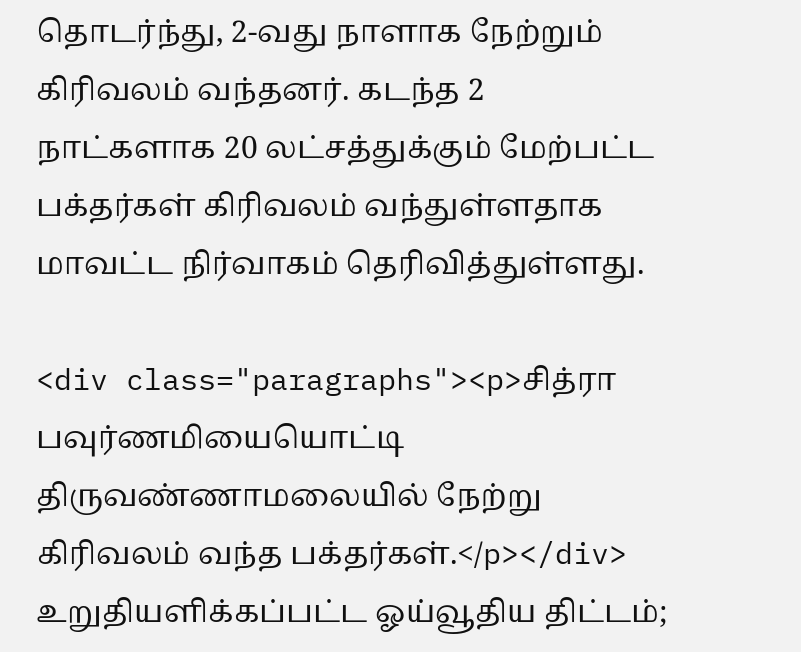தொடர்ந்து, 2-வது நாளாக நேற்றும் கிரிவலம் வந்தனர். கடந்த 2 நாட்களாக 20 லட்சத்துக்கும் மேற்பட்ட பக்தர்கள் கிரிவலம் வந்துள்ளதாக மாவட்ட நிர்வாகம் தெரிவித்துள்ளது.

<div class="paragraphs"><p>சித்ரா பவுர்ணமியையொட்டி திருவண்ணாமலையில் நேற்று கிரிவலம் வந்த பக்தர்கள்.</p></div>
உறுதியளிக்கப்பட்ட ஓய்வூதிய திட்டம்;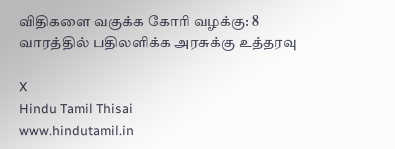விதிகளை வகுக்க கோரி வழக்கு: 8 வாரத்தில் பதிலளிக்க அரசுக்கு உத்தரவு

X
Hindu Tamil Thisai
www.hindutamil.in